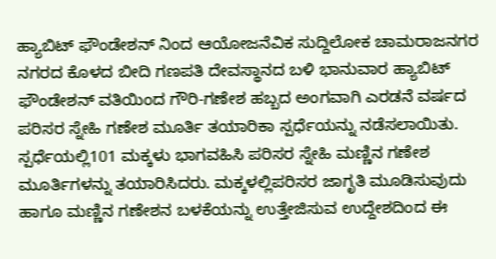ಹ್ಯಾಬಿಟ್ ಫೌಂಡೇಶನ್ ನಿಂದ ಆಯೋಜನೆವಿಕ ಸುದ್ದಿಲೋಕ ಚಾಮರಾಜನಗರ
ನಗರದ ಕೊಳದ ಬೀದಿ ಗಣಪತಿ ದೇವಸ್ಥಾನದ ಬಳಿ ಭಾನುವಾರ ಹ್ಯಾಬಿಟ್ ಫೌಂಡೇಶನ್ ವತಿಯಿಂದ ಗೌರಿ-ಗಣೇಶ ಹಬ್ಬದ ಅಂಗವಾಗಿ ಎರಡನೆ ವರ್ಷದ ಪರಿಸರ ಸ್ನೇಹಿ ಗಣೇಶ ಮೂರ್ತಿ ತಯಾರಿಕಾ ಸ್ಪರ್ಧೆಯನ್ನು ನಡೆಸಲಾಯಿತು.
ಸ್ಪರ್ಧೆಯಲ್ಲಿ101 ಮಕ್ಕಳು ಭಾಗವಹಿಸಿ ಪರಿಸರ ಸ್ನೇಹಿ ಮಣ್ಣಿನ ಗಣೇಶ ಮೂರ್ತಿಗಳನ್ನು ತಯಾರಿಸಿದರು. ಮಕ್ಕಳಲ್ಲಿಪರಿಸರ ಜಾಗೃತಿ ಮೂಡಿಸುವುದು ಹಾಗೂ ಮಣ್ಣಿನ ಗಣೇಶನ ಬಳಕೆಯನ್ನು ಉತ್ತೇಜಿಸುವ ಉದ್ದೇಶದಿಂದ ಈ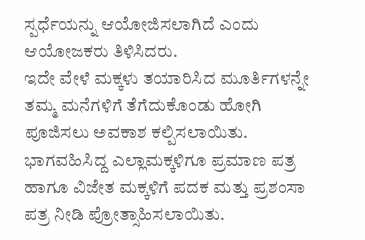ಸ್ಪರ್ಧೆಯನ್ನು ಆಯೋಜಿಸಲಾಗಿದೆ ಎಂದು ಆಯೋಜಕರು ತಿಳಿಸಿದರು.
ಇದೇ ವೇಳೆ ಮಕ್ಕಳು ತಯಾರಿಸಿದ ಮೂರ್ತಿಗಳನ್ನೇ ತಮ್ಮ ಮನೆಗಳಿಗೆ ತೆಗೆದುಕೊಂಡು ಹೋಗಿ ಪೂಜಿಸಲು ಅವಕಾಶ ಕಲ್ಪಿಸಲಾಯಿತು. ಭಾಗವಹಿಸಿದ್ದ ಎಲ್ಲಾಮಕ್ಕಳಿಗೂ ಪ್ರಮಾಣ ಪತ್ರ ಹಾಗೂ ವಿಜೇತ ಮಕ್ಕಳಿಗೆ ಪದಕ ಮತ್ತು ಪ್ರಶಂಸಾ ಪತ್ರ ನೀಡಿ ಪ್ರೋತ್ಸಾಹಿಸಲಾಯಿತು.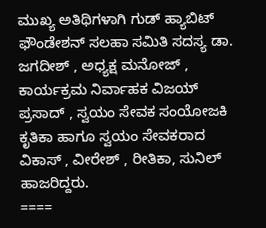ಮುಖ್ಯ ಅತಿಥಿಗಳಾಗಿ ಗುಡ್ ಹ್ಯಾಬಿಟ್ ಫೌಂಡೇಶನ್ ಸಲಹಾ ಸಮಿತಿ ಸದಸ್ಯ ಡಾ. ಜಗದೀಶ್ , ಅಧ್ಯಕ್ಷ ಮನೋಜ್ , ಕಾರ್ಯಕ್ರಮ ನಿರ್ವಾಹಕ ವಿಜಯ್ ಪ್ರಸಾದ್ , ಸ್ವಯಂ ಸೇವಕ ಸಂಯೋಜಕಿ ಕೃತಿಕಾ ಹಾಗೂ ಸ್ವಯಂ ಸೇವಕರಾದ ವಿಕಾಸ್ , ವೀರೇಶ್ , ರೀತಿಕಾ, ಸುನಿಲ್ ಹಾಜರಿದ್ದರು.
====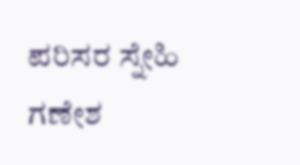ಪರಿಸರ ಸ್ನೇಹಿ ಗಣೇಶ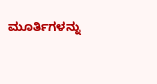ಮೂರ್ತಿಗಳನ್ನು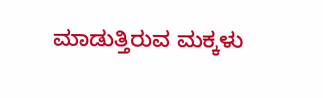ಮಾಡುತ್ತಿರುವ ಮಕ್ಕಳು